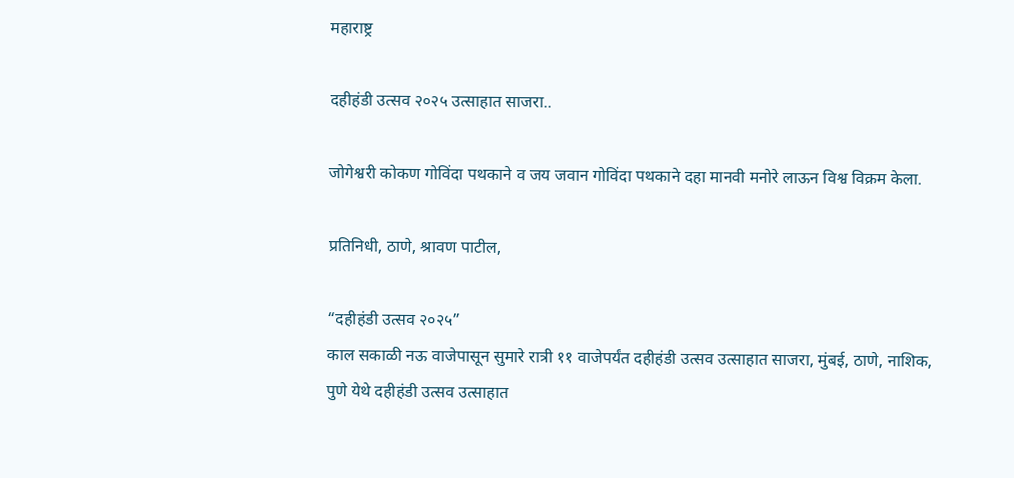महाराष्ट्र

दहीहंडी उत्सव २०२५ उत्साहात साजरा..

जोगेश्वरी कोकण गोविंदा पथकाने व जय जवान गोविंदा पथकाने दहा मानवी मनोरे लाऊन विश्व विक्रम केला.

प्रतिनिधी, ठाणे, श्रावण पाटील,

“दहीहंडी उत्सव २०२५”
काल सकाळी नऊ वाजेपासून सुमारे रात्री ११ वाजेपर्यंत दहीहंडी उत्सव उत्साहात साजरा, मुंबई, ठाणे, नाशिक, पुणे येथे दहीहंडी उत्सव उत्साहात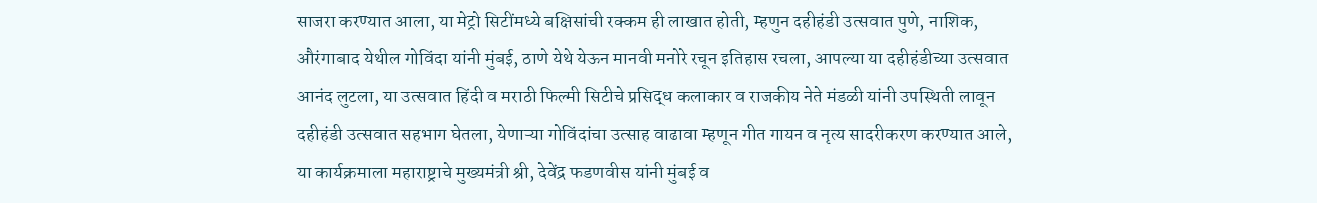साजरा करण्यात आला, या मेट्रो सिटींमध्ये बक्षिसांची रक्कम ही लाखात होती, म्हणुन दहीहंडी उत्सवात पुणे, नाशिक, औरंगाबाद येथील गोविंदा यांनी मुंबई, ठाणे येथे येऊन मानवी मनोरे रचून इतिहास रचला, आपल्या या दहीहंडीच्या उत्सवात आनंद लुटला, या उत्सवात हिंदी व मराठी फिल्मी सिटीचे प्रसिद्ध कलाकार व राजकीय नेते मंडळी यांनी उपस्थिती लावून दहीहंडी उत्सवात सहभाग घेतला, येणाऱ्या गोविंदांचा उत्साह वाढावा म्हणून गीत गायन व नृत्य सादरीकरण करण्यात आले, या कार्यक्रमाला महाराष्ट्राचे मुख्यमंत्री श्री, देवेंद्र फडणवीस यांनी मुंबई व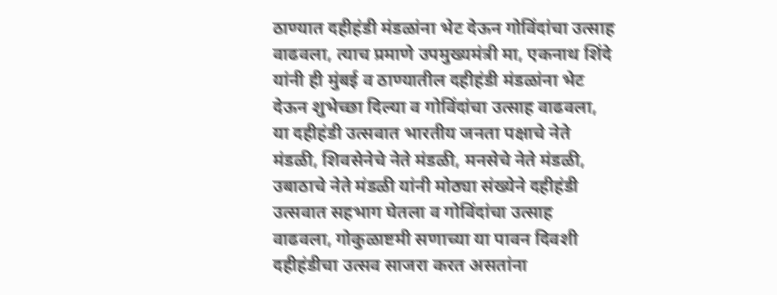ठाण्यात दहीहंडी मंडळांना भेट देऊन गोविंदांचा उत्साह वाढवला, त्याच प्रमाणे उपमुख्यमंत्री मा, एकनाथ शिंदे यांनी ही मुंबई व ठाण्यातील दहीहंडी मंडळांना भेट देऊन शुभेच्छा दिल्या व गोविंदांचा उत्साह वाढवला, या दहीहंडी उत्सवात भारतीय जनता पक्षाचे नेते मंडळी, शिवसेनेचे नेते मंडळी, मनसेचे नेते मंडळी, उबाठाचे नेते मंडळी यांनी मोठ्या संख्येने दहीहंडी उत्सवात सहभाग घेतला व गोविंदांचा उत्साह वाढवला, गोकुळाष्टमी सणाच्या या पावन दिवशी दहीहंडीचा उत्सव साजरा करत असतांना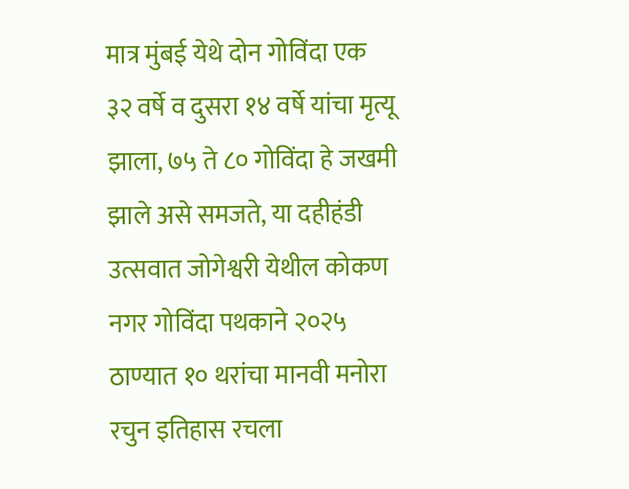मात्र मुंबई येथे दोन गोविंदा एक ३२ वर्षे व दुसरा १४ वर्षे यांचा मृत्यू झाला, ७५ ते ८० गोविंदा हे जखमी झाले असे समजते, या दहीहंडी उत्सवात जोगेश्वरी येथील कोकण नगर गोविंदा पथकाने २०२५ ठाण्यात १० थरांचा मानवी मनोरा रचुन इतिहास रचला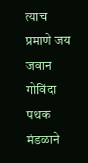त्याच प्रमाणे जय जवान गोविंदा पथक मंडळाने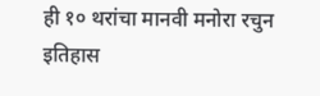ही १० थरांचा मानवी मनोरा रचुन इतिहास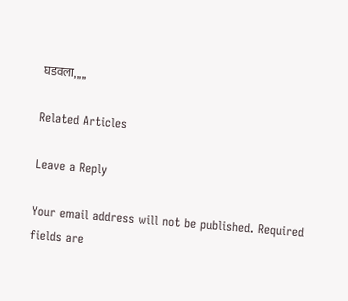घडवला,,,,,

Related Articles

Leave a Reply

Your email address will not be published. Required fields are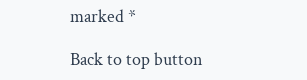marked *

Back to top button